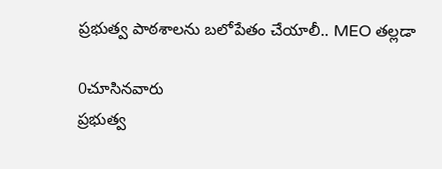ప్రభుత్వ పాఠశాలను బలోపేతం చేయాలీ.. MEO తల్లడా

0చూసినవారు
ప్రభుత్వ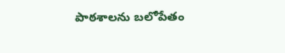పాఠశాలను బలోపేతం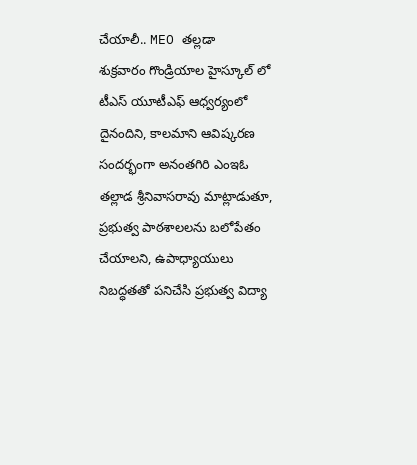చేయాలీ.. MEO తల్లడా
శుక్రవారం గొండ్రియాల హైస్కూల్ లో టీఎస్ యూటీఎఫ్ ఆధ్వర్యంలో దైనందిని, కాలమాని ఆవిష్కరణ సందర్భంగా అనంతగిరి ఎంఇఓ తల్లాడ శ్రీనివాసరావు మాట్లాడుతూ, ప్రభుత్వ పాఠశాలలను బలోపేతం చేయాలని, ఉపాధ్యాయులు నిబద్ధతతో పనిచేసి ప్రభుత్వ విద్యా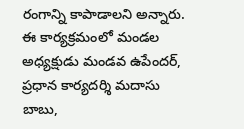రంగాన్ని కాపాడాలని అన్నారు. ఈ కార్యక్రమంలో మండల అధ్యక్షుడు మండవ ఉపేందర్, ప్రధాన కార్యదర్శి మదాసు బాబు,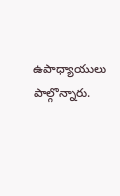ఉపాధ్యాయులు పాల్గొన్నారు.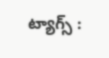ట్యాగ్స్ :